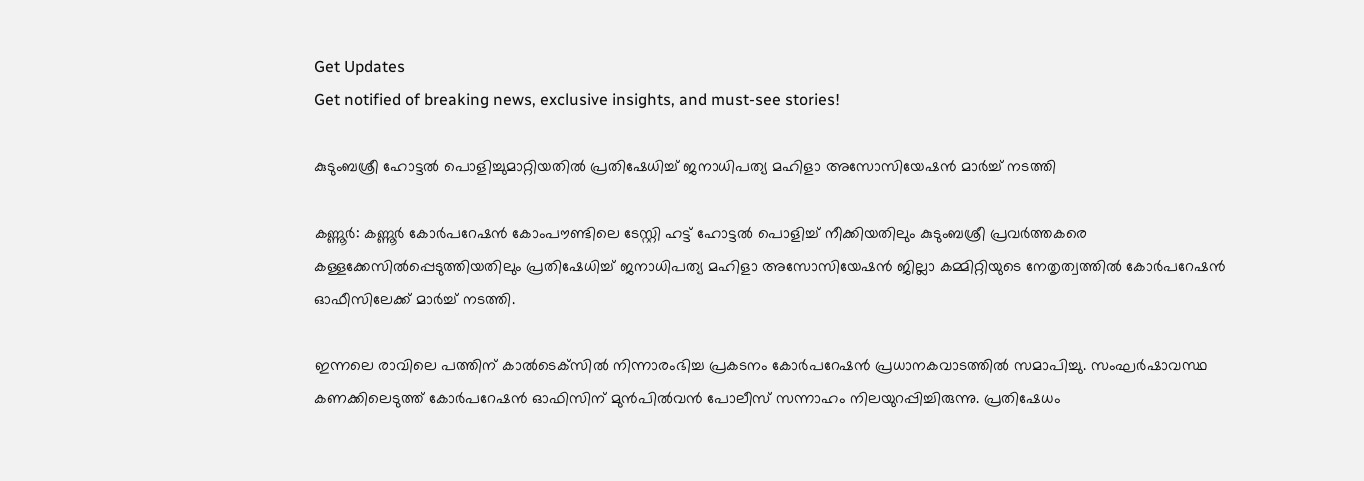Get Updates
Get notified of breaking news, exclusive insights, and must-see stories!

കുടുംബശ്രീ ഹോട്ടൽ പൊളിച്ചുമാറ്റിയതിൽ പ്രതിഷേധിച്ച് ജനാധിപത്യ മഹിളാ അസോസിയേഷൻ മാർച്ച് നടത്തി

കണ്ണൂര്‍: കണ്ണൂര്‍ കോര്‍പറേഷന്‍ കോംപൗണ്ടിലെ ടേസ്റ്റി ഹട്ട് ഹോട്ടല്‍ പൊളിച്ച് നീക്കിയതിലും കുടുംബശ്രീ പ്രവര്‍ത്തകരെ കള്ളക്കേസില്‍പ്പെടുത്തിയതിലും പ്രതിഷേധിച്ച് ജനാധിപത്യ മഹിളാ അസോസിയേഷന്‍ ജില്ലാ കമ്മിറ്റിയുടെ നേതൃത്വത്തില്‍ കോര്‍പറേഷന്‍ ഓഫീസിലേക്ക് മാര്‍ച്ച് നടത്തി.

ഇന്നലെ രാവിലെ പത്തിന് കാല്‍ടെക്‌സില്‍ നിന്നാരംഭിച്ച പ്രകടനം കോര്‍പറേഷന്‍ പ്രധാനകവാടത്തില്‍ സമാപിച്ചു. സംഘര്‍ഷാവസ്ഥ കണക്കിലെടുത്ത് കോര്‍പറേഷന്‍ ഓഫിസിന് മുന്‍പില്‍വന്‍ പോലീസ് സന്നാഹം നിലയുറപ്പിച്ചിരുന്നു. പ്രതിഷേധം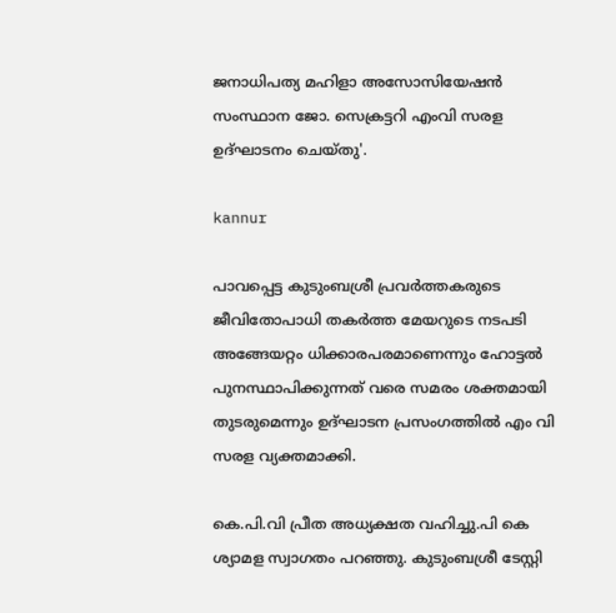ജനാധിപത്യ മഹിളാ അസോസിയേഷന്‍ സംസ്ഥാന ജോ. സെക്രട്ടറി എംവി സരള ഉദ്ഘാടനം ചെയ്തു'.

kannur

പാവപ്പെട്ട കുടുംബശ്രീ പ്രവര്‍ത്തകരുടെ ജീവിതോപാധി തകര്‍ത്ത മേയറുടെ നടപടി അങ്ങേയറ്റം ധിക്കാരപരമാണെന്നും ഹോട്ടല്‍ പുനസ്ഥാപിക്കുന്നത് വരെ സമരം ശക്തമായി തുടരുമെന്നും ഉദ്ഘാടന പ്രസംഗത്തില്‍ എം വി സരള വ്യക്തമാക്കി.

കെ.പി.വി പ്രീത അധ്യക്ഷത വഹിച്ചു.പി കെ ശ്യാമള സ്വാഗതം പറഞ്ഞു. കുടുംബശ്രീ ടേസ്റ്റി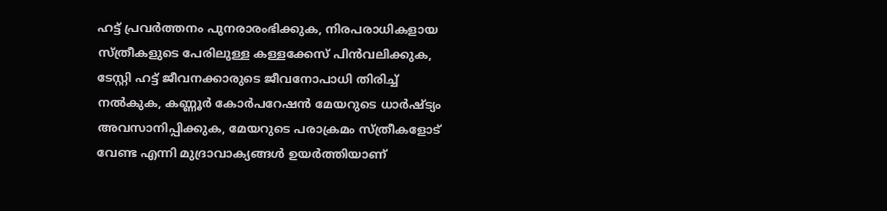ഹട്ട് പ്രവര്‍ത്തനം പുനരാരംഭിക്കുക, നിരപരാധികളായ സ്ത്രീകളുടെ പേരിലുള്ള കള്ളക്കേസ് പിന്‍വലിക്കുക, ടേസ്റ്റി ഹട്ട് ജീവനക്കാരുടെ ജീവനോപാധി തിരിച്ച് നല്‍കുക, കണ്ണൂര്‍ കോര്‍പറേഷന്‍ മേയറുടെ ധാര്‍ഷ്ട്യം അവസാനിപ്പിക്കുക, മേയറുടെ പരാക്രമം സ്ത്രീകളോട് വേണ്ട എന്നി മുദ്രാവാക്യങ്ങള്‍ ഉയര്‍ത്തിയാണ്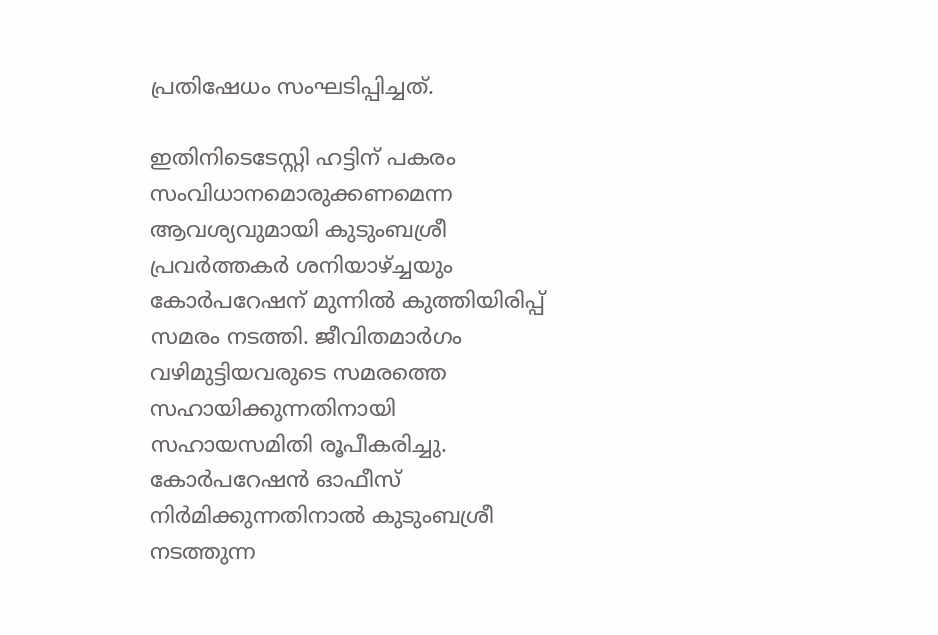പ്രതിഷേധം സംഘടിപ്പിച്ചത്.

ഇതിനിടെടേസ്റ്റി ഹട്ടിന് പകരം സംവിധാനമൊരുക്കണമെന്ന ആവശ്യവുമായി കുടുംബശ്രീ പ്രവര്‍ത്തകര്‍ ശനിയാഴ്ച്ചയും കോര്‍പറേഷന് മുന്നില്‍ കുത്തിയിരിപ്പ് സമരം നടത്തി. ജീവിതമാര്‍ഗം വഴിമുട്ടിയവരുടെ സമരത്തെ സഹായിക്കുന്നതിനായി സഹായസമിതി രൂപീകരിച്ചു. കോര്‍പറേഷന്‍ ഓഫീസ് നിര്‍മിക്കുന്നതിനാല്‍ കുടുംബശ്രീ നടത്തുന്ന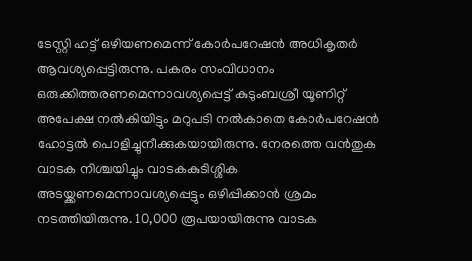ടേസ്റ്റി ഹട്ട് ഒഴിയണമെന്ന് കോര്‍പറേഷന്‍ അധികൃതര്‍ ആവശ്യപ്പെട്ടിരുന്നു. പകരം സംവിധാനം ഒരുക്കിത്തരണമെന്നാവശ്യപ്പെട്ട് കുടുംബശ്രീ യൂണിറ്റ് അപേക്ഷ നല്‍കിയിട്ടും മറുപടി നല്‍കാതെ കോര്‍പറേഷന്‍ ഹോട്ടല്‍ പൊളിച്ചുനീക്കുകയായിരുന്നു. നേരത്തെ വന്‍തുക വാടക നിശ്ചയിച്ചും വാടകകുടിശ്ശിക അടയ്ക്കണമെന്നാവശ്യപ്പെട്ടും ഒഴിപ്പിക്കാന്‍ ശ്രമം നടത്തിയിരുന്നു. 10,000 രൂപയായിരുന്നു വാടക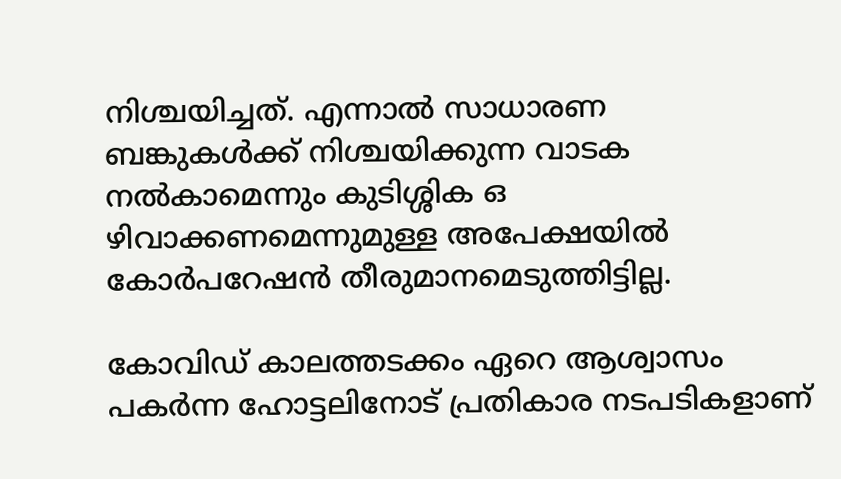നിശ്ചയിച്ചത്. എന്നാല്‍ സാധാരണ ബങ്കുകള്‍ക്ക് നിശ്ചയിക്കുന്ന വാടക നല്‍കാമെന്നും കുടിശ്ശിക ഒ ഴിവാക്കണമെന്നുമുള്ള അപേക്ഷയില്‍ കോര്‍പറേഷന്‍ തീരുമാനമെടുത്തിട്ടില്ല.

കോവിഡ് കാലത്തടക്കം ഏറെ ആശ്വാസം പകര്‍ന്ന ഹോട്ടലിനോട് പ്രതികാര നടപടികളാണ്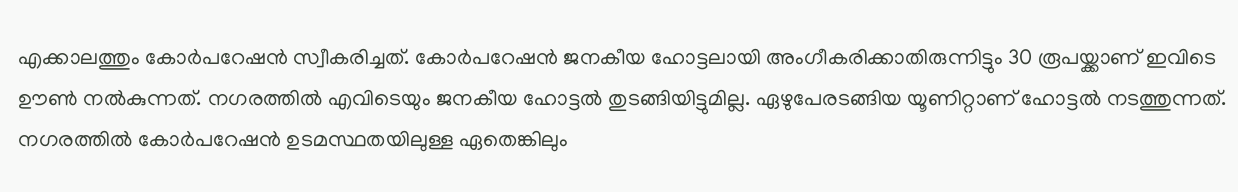എക്കാലത്തും കോര്‍പറേഷന്‍ സ്വീകരിച്ചത്. കോര്‍പറേഷന്‍ ജനകീയ ഹോട്ടലായി അംഗീകരിക്കാതിരുന്നിട്ടും 30 രൂപയ്ക്കാണ് ഇവിടെ ഊണ്‍ നല്‍കുന്നത്. നഗരത്തില്‍ എവിടെയും ജനകീയ ഹോട്ടല്‍ തുടങ്ങിയിട്ടുമില്ല. ഏഴുപേരടങ്ങിയ യൂണിറ്റാണ് ഹോട്ടല്‍ നടത്തുന്നത്. നഗരത്തില്‍ കോര്‍പറേഷന്‍ ഉടമസ്ഥതയിലുള്ള ഏതെങ്കിലും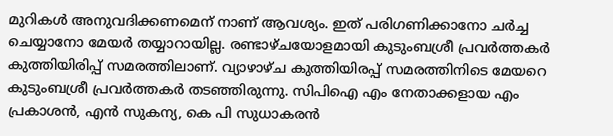മുറികള്‍ അനുവദിക്കണമെന് നാണ് ആവശ്യം. ഇത് പരിഗണിക്കാനോ ചര്‍ച്ച ചെയ്യാനോ മേയര്‍ തയ്യാറായില്ല. രണ്ടാഴ്ചയോളമായി കുടുംബശ്രീ പ്രവര്‍ത്തകര്‍ കുത്തിയിരിപ്പ് സമരത്തിലാണ്. വ്യാഴാഴ്ച കുത്തിയിരപ്പ് സമരത്തിനിടെ മേയറെ കുടുംബശ്രീ പ്രവര്‍ത്തകര്‍ തടഞ്ഞിരുന്നു. സിപിഐ എം നേതാക്കളായ എം പ്രകാശന്‍, എന്‍ സുകന്യ, കെ പി സുധാകരന്‍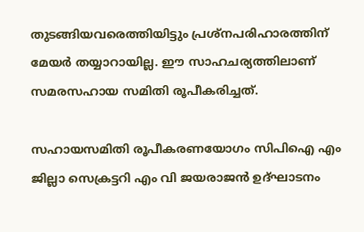തുടങ്ങിയവരെത്തിയിട്ടും പ്രശ്നപരിഹാരത്തിന് മേയര്‍ തയ്യാറായില്ല. ഈ സാഹചര്യത്തിലാണ് സമരസഹായ സമിതി രൂപീകരിച്ചത്.

സഹായസമിതി രൂപീകരണയോഗം സിപിഐ എം ജില്ലാ സെക്രട്ടറി എം വി ജയരാജന്‍ ഉദ്ഘാടനം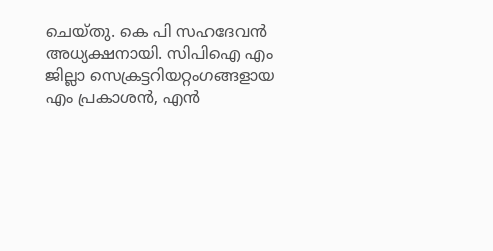ചെയ്തു. കെ പി സഹദേവന്‍ അധ്യക്ഷനായി. സിപിഐ എം ജില്ലാ സെക്രട്ടറിയറ്റംഗങ്ങളായ എം പ്രകാശന്‍, എന്‍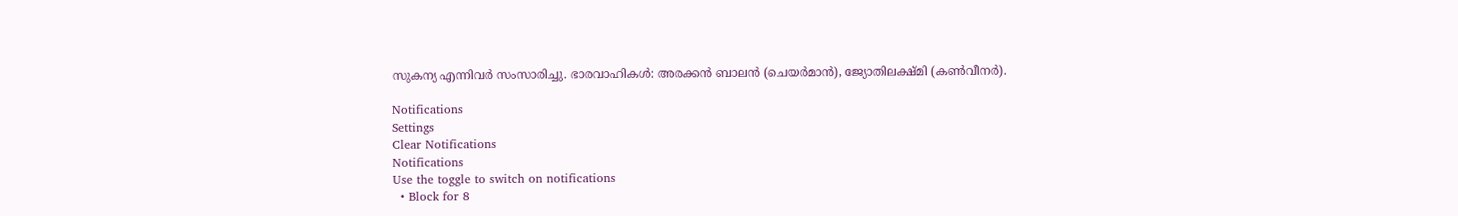സുകന്യ എന്നിവര്‍ സംസാരിച്ചു. ഭാരവാഹികള്‍: അരക്കന്‍ ബാലന്‍ (ചെയര്‍മാന്‍), ജ്യോതിലക്ഷ്മി (കണ്‍വീനര്‍).

Notifications
Settings
Clear Notifications
Notifications
Use the toggle to switch on notifications
  • Block for 8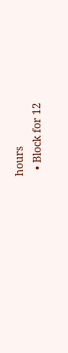hours
  • Block for 12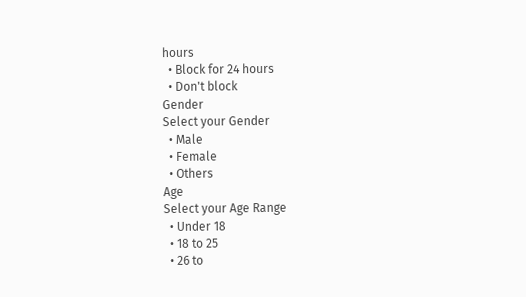hours
  • Block for 24 hours
  • Don't block
Gender
Select your Gender
  • Male
  • Female
  • Others
Age
Select your Age Range
  • Under 18
  • 18 to 25
  • 26 to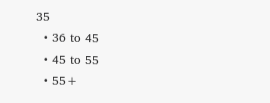35
  • 36 to 45
  • 45 to 55
  • 55+